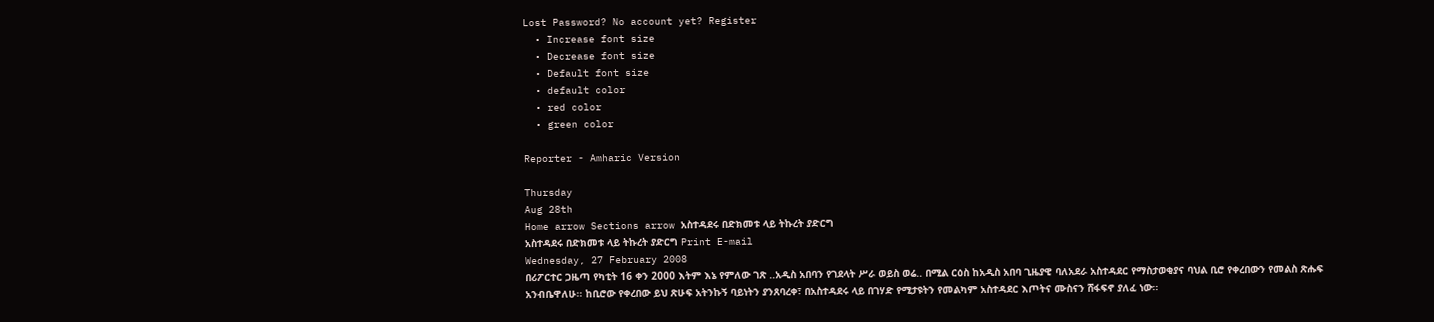Lost Password? No account yet? Register
  • Increase font size
  • Decrease font size
  • Default font size
  • default color
  • red color
  • green color

Reporter - Amharic Version

Thursday
Aug 28th
Home arrow Sections arrow አስተዳደሩ በድክመቱ ላይ ትኩረት ያድርግ
አስተዳደሩ በድክመቱ ላይ ትኩረት ያድርግ Print E-mail
Wednesday, 27 February 2008
በሪፖርተር ጋዜጣ የካቲት 16 ቀን 2000 እትም እኔ የምለው ገጽ ..አዲስ አበባን የገደላት ሥራ ወይስ ወሬ.. በሚል ርዕስ ከአዲስ አበባ ጊዜያዊ ባለአደራ አስተዳደር የማስታወቂያና ባህል ቢሮ የቀረበውን የመልስ ጽሑፍ አንብቤዋለሁ፡፡ ከቢሮው የቀረበው ይህ ጽሁፍ አትንኩኝ ባይነትን ያንጸባረቀ፣ በአስተዳደሩ ላይ በገሃድ የሚታዩትን የመልካም አስተዳደር እጦትና ሙስናን ሸፋፍኖ ያለፈ ነው፡፡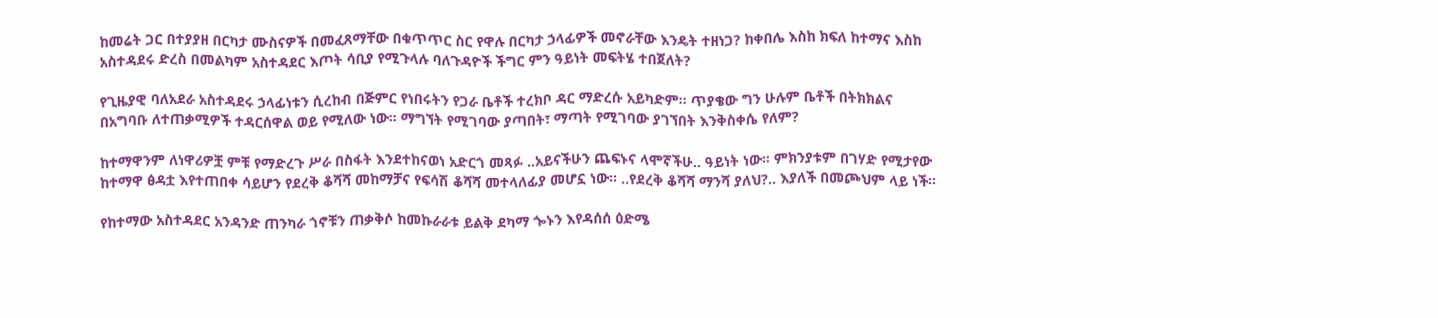ከመሬት ጋር በተያያዘ በርካታ ሙስናዎች በመፈጸማቸው በቁጥጥር ስር የዋሉ በርካታ ኃላፊዎች መኖራቸው እንዴት ተዘነጋ? ከቀበሌ እስከ ክፍለ ከተማና እስከ አስተዳደሩ ድረስ በመልካም አስተዳደር እጦት ሳቢያ የሚጉላሉ ባለጉዳዮች ችግር ምን ዓይነት መፍትሄ ተበጀለት?

የጊዜያዊ ባለአደራ አስተዳደሩ ኃላፊነቱን ሲረከብ በጅምር የነበሩትን የጋራ ቤቶች ተረክቦ ዳር ማድረሱ አይካድም፡፡ ጥያቄው ግን ሁሉም ቤቶች በትክክልና በአግባቡ ለተጠቃሚዎች ተዳርሰዋል ወይ የሚለው ነው፡፡ ማግኘት የሚገባው ያጣበት፣ ማጣት የሚገባው ያገኘበት እንቅስቀሴ የለም?

ከተማዋንም ለነዋሪዎቿ ምቹ የማድረጉ ሥራ በስፋት እንደተከናወነ አድርጎ መጻፉ ..አይናችሁን ጨፍኑና ላሞኛችሁ.. ዓይነት ነው፡፡ ምክንያቱም በገሃድ የሚታየው ከተማዋ ፅዳቷ እየተጠበቀ ሳይሆን የደረቅ ቆሻሻ መከማቻና የፍሳሽ ቆሻሻ መተላለፊያ መሆኗ ነው፡፡ ..የደረቅ ቆሻሻ ማንሻ ያለህ?.. እያለች በመጮህም ላይ ነች፡፡

የከተማው አስተዳደር አንዳንድ ጠንካራ ጎኖቹን ጠቃቅሶ ከመኩራራቱ ይልቅ ደካማ ጐኑን እየዳሰሰ ዕድሜ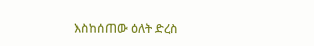እስከሰጠው ዕለት ድረስ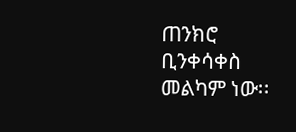ጠንክሮ ቢንቀሳቀስ መልካም ነው፡፡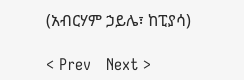(አብርሃም ኃይሌ፣ ከፒያሳ)

< Prev   Next >